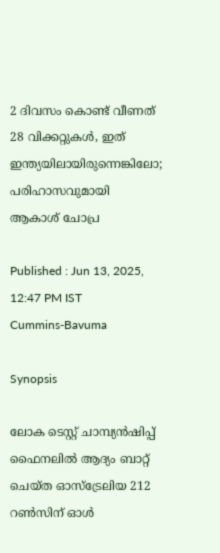2 ദിവസം കൊണ്ട് വീണത് 28 വിക്കറ്റുകള്‍, ഇത് ഇന്ത്യയിലായിരുന്നെങ്കിലോ; പരിഹാസവുമായി ആകാശ് ചോപ്ര

Published : Jun 13, 2025, 12:47 PM IST
Cummins-Bavuma

Synopsis

ലോക ടെസ്റ്റ് ചാമ്പ്യൻഷിപ്പ് ഫൈനലില്‍ ആദ്യം ബാറ്റ് ചെയ്ത ഓസ്ട്രേലിയ 212 റണ്‍സിന് ഓള്‍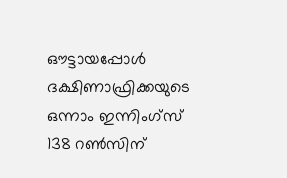ഔട്ടായപ്പോള്‍ ദക്ഷിണാഫ്രിക്കയുടെ ഒന്നാം ഇന്നിംഗ്സ് 138 റണ്‍സിന്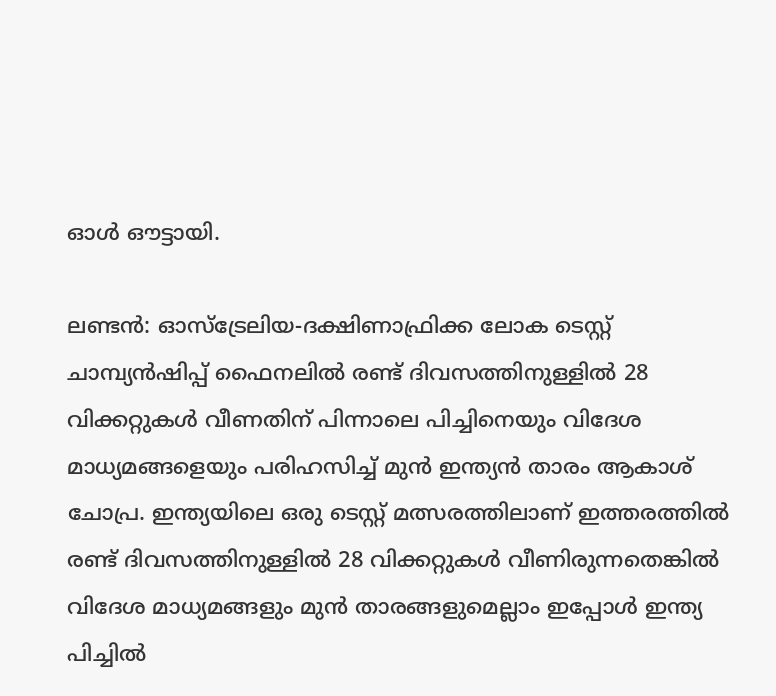ഓള്‍ ഔട്ടായി.

ലണ്ടൻ: ഓസ്ട്രേലിയ-ദക്ഷിണാഫ്രിക്ക ലോക ടെസ്റ്റ് ചാമ്പ്യൻഷിപ്പ് ഫൈനലില്‍ രണ്ട് ദിവസത്തിനുള്ളില്‍ 28 വിക്കറ്റുകള്‍ വീണതിന് പിന്നാലെ പിച്ചിനെയും വിദേശ മാധ്യമങ്ങളെയും പരിഹസിച്ച് മുന്‍ ഇന്ത്യൻ താരം ആകാശ് ചോപ്ര. ഇന്ത്യയിലെ ഒരു ടെസ്റ്റ് മത്സരത്തിലാണ് ഇത്തരത്തില്‍ രണ്ട് ദിവസത്തിനുള്ളില്‍ 28 വിക്കറ്റുകള്‍ വീണിരുന്നതെങ്കില്‍ വിദേശ മാധ്യമങ്ങളും മുന്‍ താരങ്ങളുമെല്ലാം ഇപ്പോൾ ഇന്ത്യ പിച്ചില്‍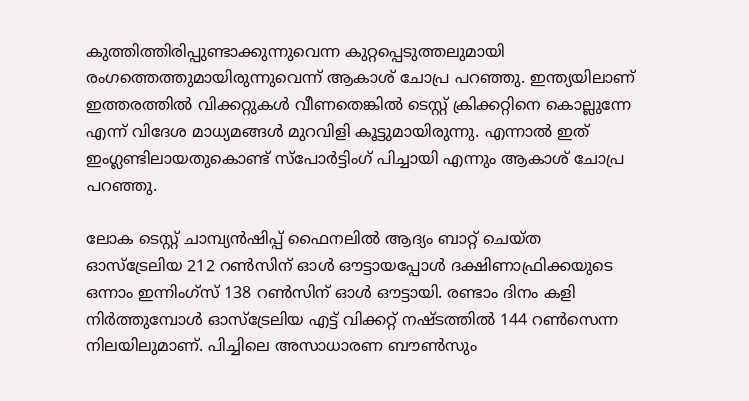കുത്തിത്തിരിപ്പുണ്ടാക്കുന്നുവെന്ന കുറ്റപ്പെടുത്തലുമായി രംഗത്തെത്തുമായിരുന്നുവെന്ന് ആകാശ് ചോപ്ര പറ‍ഞ്ഞു. ഇന്ത്യയിലാണ് ഇത്തരത്തില്‍ വിക്കറ്റുകള്‍ വീണതെങ്കില്‍ ടെസ്റ്റ് ക്രിക്കറ്റിനെ കൊല്ലുന്നേ എന്ന് വിദേശ മാധ്യമങ്ങള്‍ മുറവിളി കൂട്ടുമായിരുന്നു. എന്നാല്‍ ഇത് ഇംഗ്ലണ്ടിലായതുകൊണ്ട് സ്പോര്‍ട്ടിംഗ് പിച്ചായി എന്നും ആകാശ് ചോപ്ര പറഞ്ഞു.

ലോക ടെസ്റ്റ് ചാമ്പ്യൻഷിപ്പ് ഫൈനലില്‍ ആദ്യം ബാറ്റ് ചെയ്ത ഓസ്ട്രേലിയ 212 റണ്‍സിന് ഓള്‍ ഔട്ടായപ്പോള്‍ ദക്ഷിണാഫ്രിക്കയുടെ ഒന്നാം ഇന്നിംഗ്സ് 138 റണ്‍സിന് ഓള്‍ ഔട്ടായി. രണ്ടാം ദിനം കളി നിര്‍ത്തുമ്പോള്‍ ഓസ്ട്രേലിയ എട്ട് വിക്കറ്റ് നഷ്ടത്തില്‍ 144 റണ്‍സെന്ന നിലയിലുമാണ്. പിച്ചിലെ അസാധാരണ ബൗണ്‍സും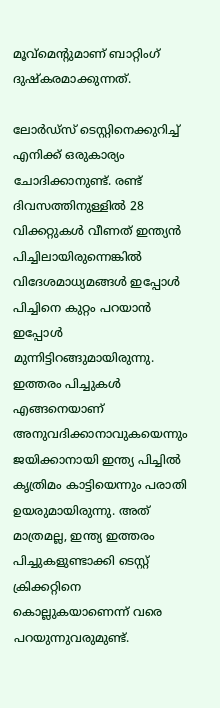മൂവ്മെന്‍റുമാണ് ബാറ്റിംഗ് ദുഷ്കരമാക്കുന്നത്.

ലോര്‍ഡ്സ് ടെസ്റ്റിനെക്കുറിച്ച് എനിക്ക് ഒരുകാര്യം ചോദിക്കാനുണ്ട്. രണ്ട് ദിവസത്തിനുള്ളില്‍ 28 വിക്കറ്റുകള്‍ വീണത് ഇന്ത്യൻ പിച്ചിലായിരുന്നെങ്കില്‍ വിദേശമാധ്യമങ്ങള്‍ ഇപ്പോള്‍ പിച്ചിനെ കുറ്റം പറയാന്‍ ഇപ്പോള്‍ മുന്നിട്ടിറങ്ങുമായിരുന്നു. ഇത്തരം പിച്ചുകള്‍ എങ്ങനെയാണ് അനുവദിക്കാനാവുകയെന്നും ജയിക്കാനായി ഇന്ത്യ പിച്ചില്‍ കൃത്രിമം കാട്ടിയെന്നും പരാതി ഉയരുമായിരുന്നു. അത് മാത്രമല്ല, ഇന്ത്യ ഇത്തരം പിച്ചുകളുണ്ടാക്കി ടെസ്റ്റ് ക്രിക്കറ്റിനെ കൊല്ലുകയാണെന്ന് വരെ പറയുന്നുവരുമുണ്ട്.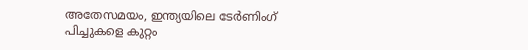അതേസമയം, ഇന്ത്യയിലെ ടേര്‍ണിംഗ് പിച്ചുകളെ കുറ്റം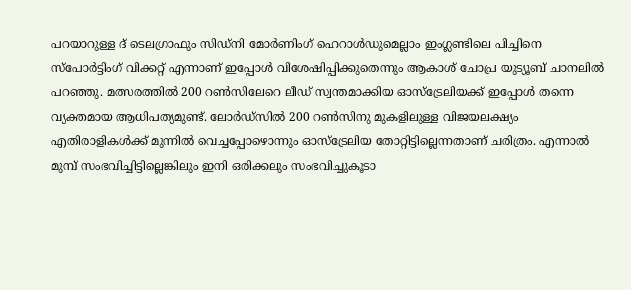പറയാറുള്ള ദ് ടെലഗ്രാഫും സിഡ്നി മോര്‍ണിംഗ് ഹെറാള്‍ഡുമെല്ലാം ഇംഗ്ലണ്ടിലെ പിച്ചിനെ സ്പോര്‍ട്ടിംഗ് വിക്കറ്റ് എന്നാണ് ഇപ്പോള്‍ വിശേഷിപ്പിക്കുതെന്നും ആകാശ് ചോപ്ര യുട്യൂബ് ചാനലില്‍ പറഞ്ഞു. മത്സരത്തില്‍ 200 റണ്‍സിലേറെ ലീഡ് സ്വന്തമാക്കിയ ഓസ്ട്രേലിയക്ക് ഇപ്പോള്‍ തന്നെ വ്യക്തമായ ആധിപത്യമുണ്ട്. ലോര്‍ഡ്സില്‍ 200 റണ്‍സിനു മുകളിലുള്ള വിജയലക്ഷ്യം എതിരാളികള്‍ക്ക് മുന്നില്‍ വെച്ചപ്പോഴൊന്നും ഓസ്ട്രേലിയ തോറ്റിട്ടില്ലെന്നതാണ് ചരിത്രം. എന്നാല്‍ മുമ്പ് സംഭവിച്ചിട്ടില്ലെങ്കിലും ഇനി ഒരിക്കലും സംഭവിച്ചുകൂടാ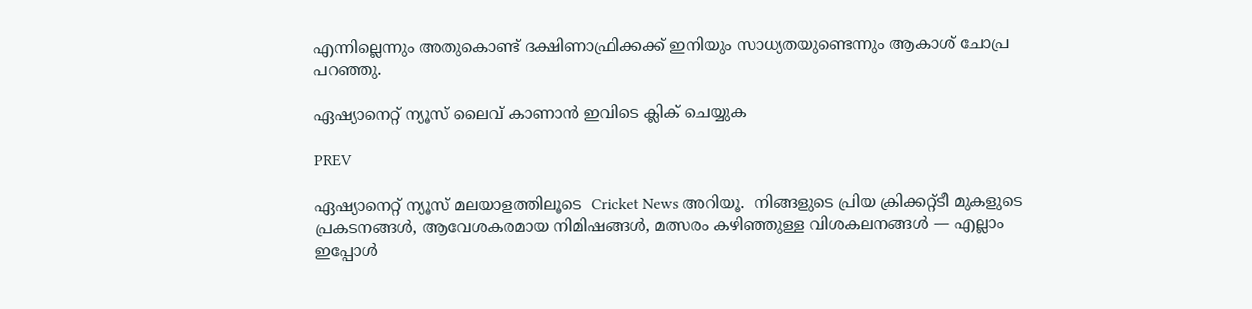എന്നില്ലെന്നും അതുകൊണ്ട് ദക്ഷിണാഫ്രിക്കക്ക് ഇനിയും സാധ്യതയുണ്ടെന്നും ആകാശ് ചോപ്ര പറഞ്ഞു.

ഏഷ്യാനെറ്റ് ന്യൂസ് ലൈവ് കാണാന്‍ ഇവിടെ ക്ലിക് ചെയ്യുക

PREV

ഏഷ്യാനെറ്റ് ന്യൂസ് മലയാളത്തിലൂടെ  Cricket News അറിയൂ.  നിങ്ങളുടെ പ്രിയ ക്രിക്കറ്റ്ടീ മുകളുടെ പ്രകടനങ്ങൾ, ആവേശകരമായ നിമിഷങ്ങൾ, മത്സരം കഴിഞ്ഞുള്ള വിശകലനങ്ങൾ — എല്ലാം ഇപ്പോൾ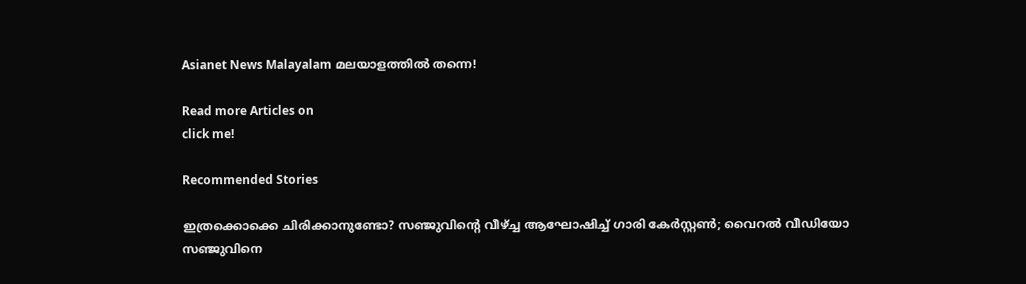Asianet News Malayalam മലയാളത്തിൽ തന്നെ!

Read more Articles on
click me!

Recommended Stories

ഇത്രക്കൊക്കെ ചിരിക്കാനുണ്ടോ? സഞ്ജുവിന്റെ വീഴ്ച്ച ആഘോഷിച്ച് ഗാരി കേര്‍സ്റ്റണ്‍; വൈറല്‍ വീഡിയോ
സഞ്ജുവിനെ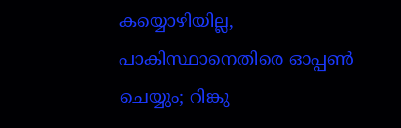കയ്യൊഴിയില്ല, പാകിസ്ഥാനെതിരെ ഓപ്പണ്‍ ചെയ്യും; റിങ്കു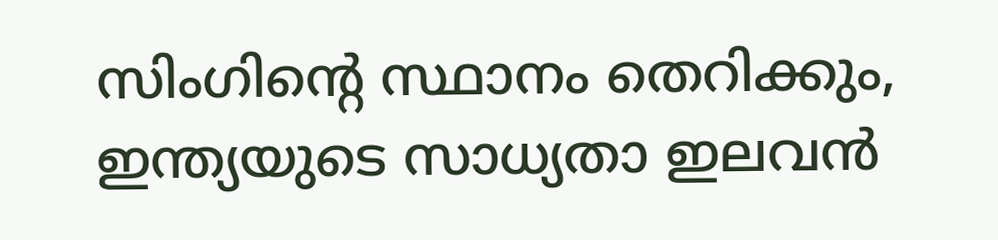സിംഗിന്റെ സ്ഥാനം തെറിക്കും, ഇന്ത്യയുടെ സാധ്യതാ ഇലവന്‍